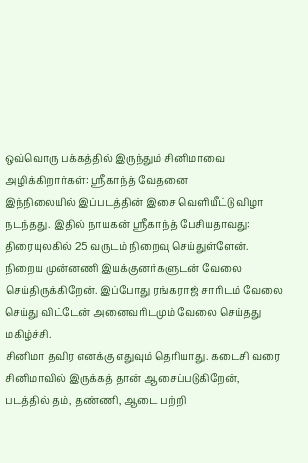ஒவ்வொரு பக்கத்தில் இருந்தும் சினிமாவை அழிக்கிறார்கள்: ஸ்ரீகாந்த் வேதனை
இந்நிலையில் இப்படத்தின் இசை வெளியீட்டு விழா நடந்தது. இதில் நாயகன் ஸ்ரீகாந்த் பேசியதாவது: திரையுலகில் 25 வருடம் நிறைவு செய்துள்ளேன். நிறைய முன்னணி இயக்குனர்களுடன் வேலை செய்திருக்கிறேன். இப்போது ரங்கராஜ் சாரிடம் வேலை செய்து விட்டேன் அனைவரிடமும் வேலை செய்தது மகிழ்ச்சி.
சினிமா தவிர எனக்கு எதுவும் தெரியாது. கடைசி வரை சினிமாவில் இருக்கத் தான் ஆசைப்படுகிறேன், படத்தில் தம், தண்ணி, ஆடை பற்றி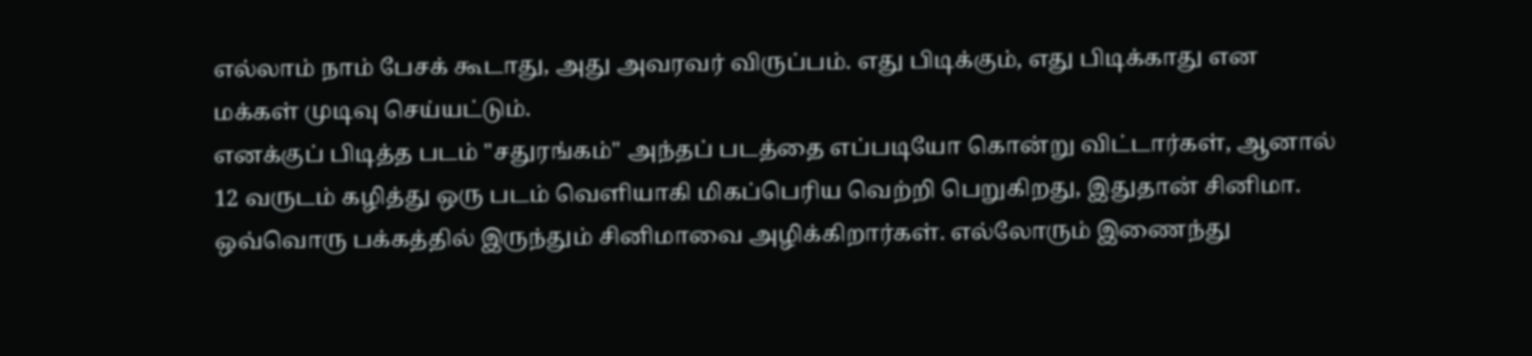எல்லாம் நாம் பேசக் கூடாது, அது அவரவர் விருப்பம். எது பிடிக்கும், எது பிடிக்காது என மக்கள் முடிவு செய்யட்டும்.
எனக்குப் பிடித்த படம் "சதுரங்கம்" அந்தப் படத்தை எப்படியோ கொன்று விட்டார்கள், ஆனால் 12 வருடம் கழித்து ஒரு படம் வெளியாகி மிகப்பெரிய வெற்றி பெறுகிறது, இதுதான் சினிமா. ஒவ்வொரு பக்கத்தில் இருந்தும் சினிமாவை அழிக்கிறார்கள். எல்லோரும் இணைந்து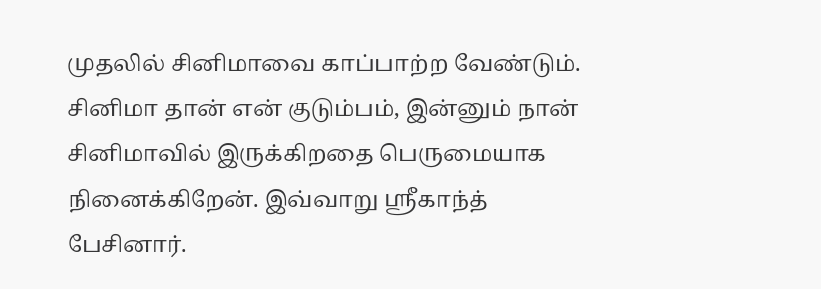முதலில் சினிமாவை காப்பாற்ற வேண்டும். சினிமா தான் என் குடும்பம், இன்னும் நான் சினிமாவில் இருக்கிறதை பெருமையாக நினைக்கிறேன். இவ்வாறு ஸ்ரீகாந்த் பேசினார்.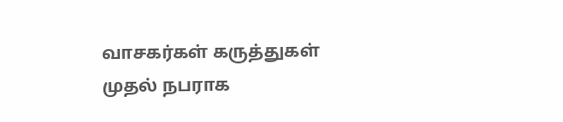வாசகர்கள் கருத்துகள்
முதல் நபராக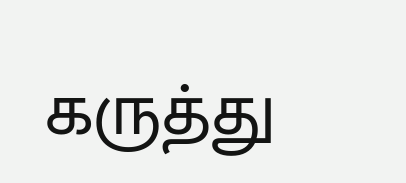கருத்து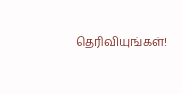தெரிவியுங்கள்!